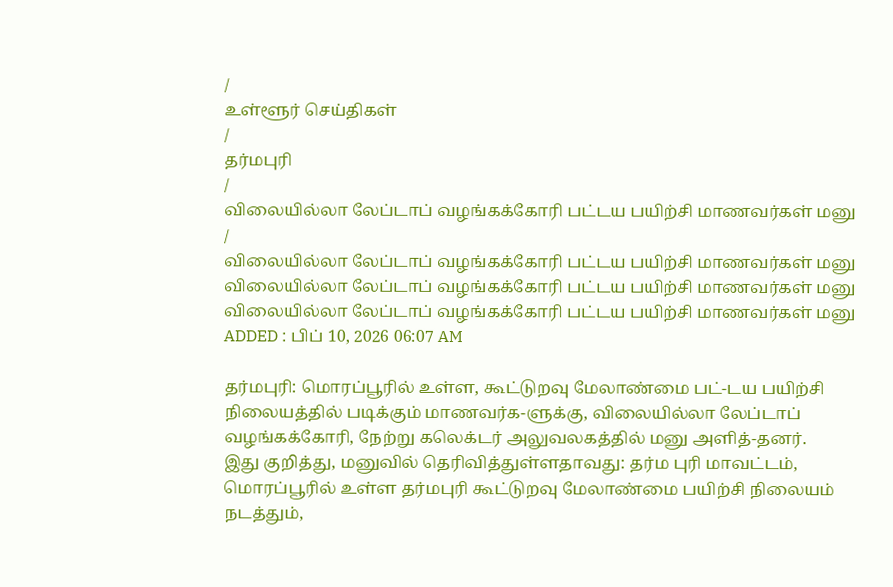/
உள்ளூர் செய்திகள்
/
தர்மபுரி
/
விலையில்லா லேப்டாப் வழங்கக்கோரி பட்டய பயிற்சி மாணவர்கள் மனு
/
விலையில்லா லேப்டாப் வழங்கக்கோரி பட்டய பயிற்சி மாணவர்கள் மனு
விலையில்லா லேப்டாப் வழங்கக்கோரி பட்டய பயிற்சி மாணவர்கள் மனு
விலையில்லா லேப்டாப் வழங்கக்கோரி பட்டய பயிற்சி மாணவர்கள் மனு
ADDED : பிப் 10, 2026 06:07 AM

தர்மபுரி: மொரப்பூரில் உள்ள, கூட்டுறவு மேலாண்மை பட்-டய பயிற்சி நிலையத்தில் படிக்கும் மாணவர்க-ளுக்கு, விலையில்லா லேப்டாப் வழங்கக்கோரி, நேற்று கலெக்டர் அலுவலகத்தில் மனு அளித்-தனர்.
இது குறித்து, மனுவில் தெரிவித்துள்ளதாவது: தர்ம புரி மாவட்டம், மொரப்பூரில் உள்ள தர்மபுரி கூட்டுறவு மேலாண்மை பயிற்சி நிலையம் நடத்தும்,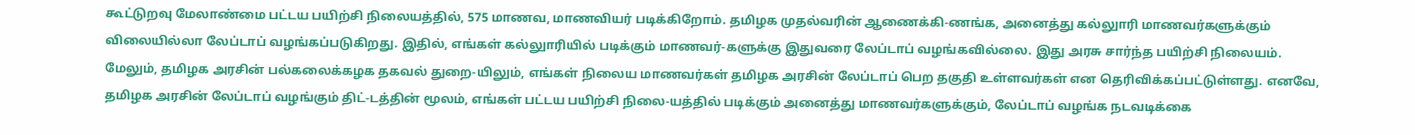கூட்டுறவு மேலாண்மை பட்டய பயிற்சி நிலையத்தில், 575 மாணவ, மாணவியர் படிக்கிறோம். தமிழக முதல்வரின் ஆணைக்கி-ணங்க, அனைத்து கல்லுாரி மாணவர்களுக்கும் விலையில்லா லேப்டாப் வழங்கப்படுகிறது. இதில், எங்கள் கல்லுாரியில் படிக்கும் மாணவர்-களுக்கு இதுவரை லேப்டாப் வழங்கவில்லை. இது அரசு சார்ந்த பயிற்சி நிலையம். மேலும், தமிழக அரசின் பல்கலைக்கழக தகவல் துறை-யிலும், எங்கள் நிலைய மாணவர்கள் தமிழக அரசின் லேப்டாப் பெற தகுதி உள்ளவர்கள் என தெரிவிக்கப்பட்டுள்ளது. எனவே, தமிழக அரசின் லேப்டாப் வழங்கும் திட்-டத்தின் மூலம், எங்கள் பட்டய பயிற்சி நிலை-யத்தில் படிக்கும் அனைத்து மாணவர்களுக்கும், லேப்டாப் வழங்க நடவடிக்கை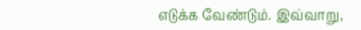எடுக்க வேண்டும். இவ்வாறு,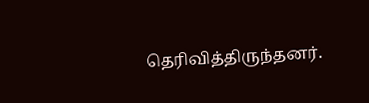தெரிவித்திருந்தனர்.